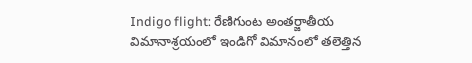Indigo flight: రేణిగుంట అంతర్జాతీయ విమానాశ్రయంలో ఇండిగో విమానంలో తలెత్తిన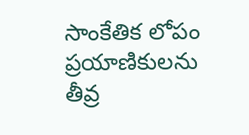సాంకేతిక లోపం ప్రయాణికులను తీవ్ర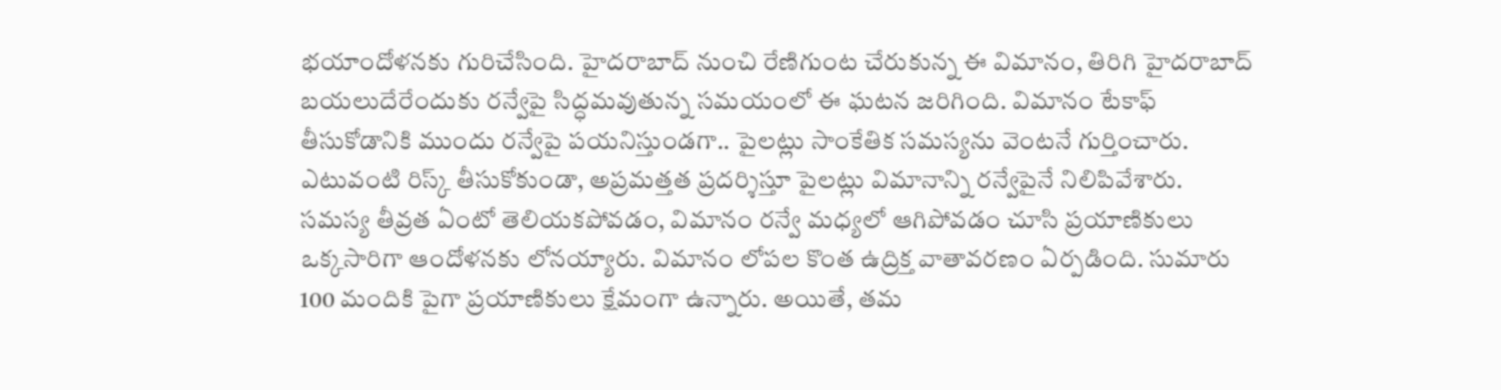భయాందోళనకు గురిచేసింది. హైదరాబాద్ నుంచి రేణిగుంట చేరుకున్న ఈ విమానం, తిరిగి హైదరాబాద్ బయలుదేరేందుకు రన్వేపై సిద్ధమవుతున్న సమయంలో ఈ ఘటన జరిగింది. విమానం టేకాఫ్ తీసుకోడానికి ముందు రన్వేపై పయనిస్తుండగా.. పైలట్లు సాంకేతిక సమస్యను వెంటనే గుర్తించారు. ఎటువంటి రిస్క్ తీసుకోకుండా, అప్రమత్తత ప్రదర్శిస్తూ పైలట్లు విమానాన్ని రన్వేపైనే నిలిపివేశారు.
సమస్య తీవ్రత ఏంటో తెలియకపోవడం, విమానం రన్వే మధ్యలో ఆగిపోవడం చూసి ప్రయాణికులు ఒక్కసారిగా ఆందోళనకు లోనయ్యారు. విమానం లోపల కొంత ఉద్రిక్త వాతావరణం ఏర్పడింది. సుమారు 100 మందికి పైగా ప్రయాణికులు క్షేమంగా ఉన్నారు. అయితే, తమ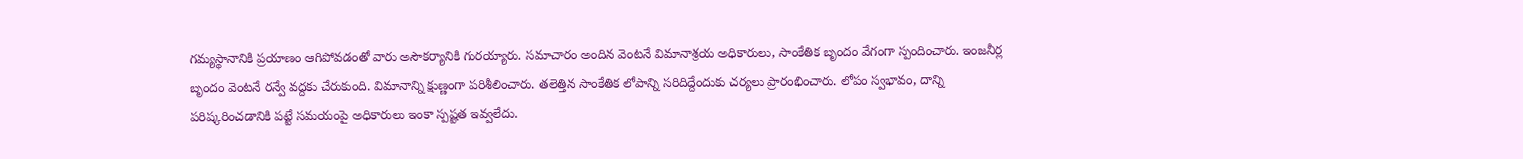గమ్యస్థానానికి ప్రయాణం ఆగిపోవడంతో వారు అసౌకర్యానికి గురయ్యారు. సమాచారం అందిన వెంటనే విమానాశ్రయ అధికారులు, సాంకేతిక బృందం వేగంగా స్పందించారు. ఇంజనీర్ల బృందం వెంటనే రన్వే వద్దకు చేరుకుంది. విమానాన్ని క్షుణ్ణంగా పరిశీలించారు. తలెత్తిన సాంకేతిక లోపాన్ని సరిదిద్దేందుకు చర్యలు ప్రారంభించారు. లోపం స్వభావం, దాన్ని పరిష్కరించడానికి పట్టే సమయంపై అధికారులు ఇంకా స్పష్టత ఇవ్వలేదు.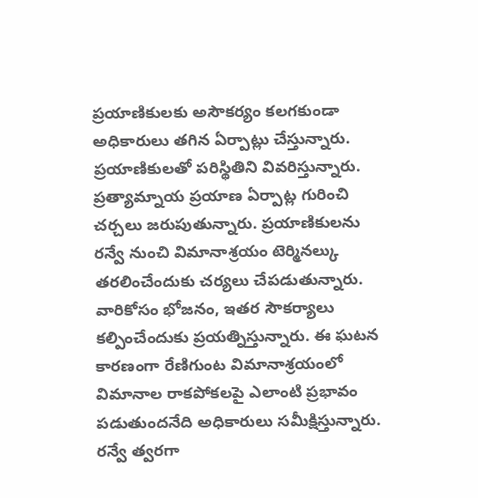ప్రయాణికులకు అసౌకర్యం కలగకుండా అధికారులు తగిన ఏర్పాట్లు చేస్తున్నారు. ప్రయాణికులతో పరిస్థితిని వివరిస్తున్నారు. ప్రత్యామ్నాయ ప్రయాణ ఏర్పాట్ల గురించి చర్చలు జరుపుతున్నారు. ప్రయాణికులను రన్వే నుంచి విమానాశ్రయం టెర్మినల్కు తరలించేందుకు చర్యలు చేపడుతున్నారు. వారికోసం భోజనం, ఇతర సౌకర్యాలు కల్పించేందుకు ప్రయత్నిస్తున్నారు. ఈ ఘటన కారణంగా రేణిగుంట విమానాశ్రయంలో విమానాల రాకపోకలపై ఎలాంటి ప్రభావం పడుతుందనేది అధికారులు సమీక్షిస్తున్నారు. రన్వే త్వరగా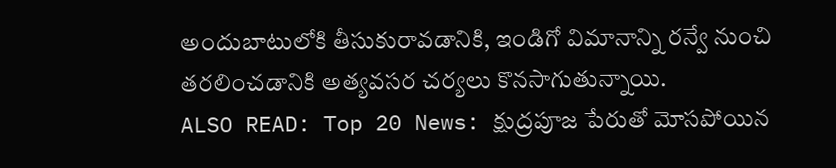అందుబాటులోకి తీసుకురావడానికి, ఇండిగో విమానాన్ని రన్వే నుంచి తరలించడానికి అత్యవసర చర్యలు కొనసాగుతున్నాయి.
ALSO READ: Top 20 News: క్షుద్రపూజ పేరుతో మోసపోయిన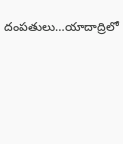దంపతులు…యాదాద్రిలో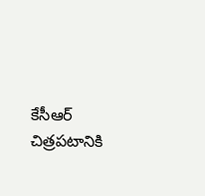కేసీఆర్ చిత్రపటానికి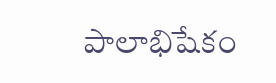పాలాభిషేకం